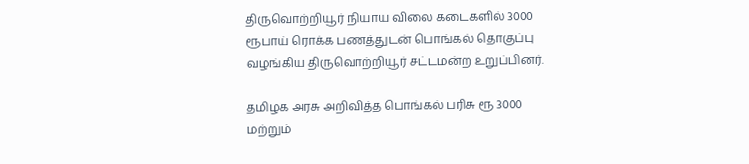திருவொற்றியூர் நியாய விலை கடைகளில் 3000 ரூபாய் ரொக்க பணத்துடன் பொங்கல் தொகுப்பு வழங்கிய திருவொற்றியூர் சட்டமன்ற உறுப்பினர்.

தமிழக அரசு அறிவித்த பொங்கல் பரிசு ரூ 3000 மற்றும்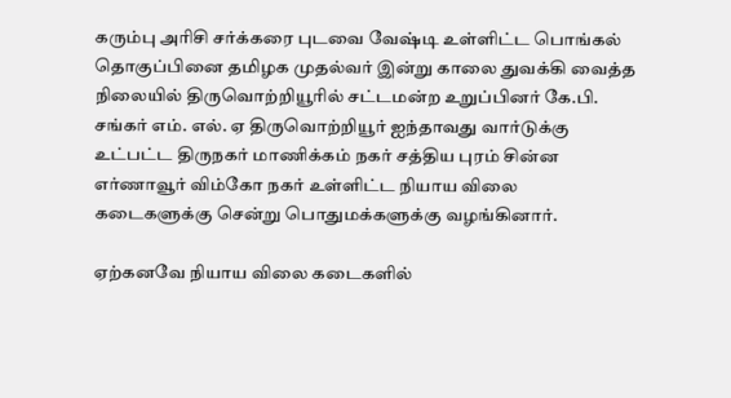கரும்பு அரிசி சர்க்கரை புடவை வேஷ்டி உள்ளிட்ட பொங்கல் தொகுப்பினை தமிழக முதல்வர் இன்று காலை துவக்கி வைத்த நிலையில் திருவொற்றியூரில் சட்டமன்ற உறுப்பினர் கே.பி. சங்கர் எம். எல். ஏ திருவொற்றியூர் ஐந்தாவது வார்டுக்கு உட்பட்ட திருநகர் மாணிக்கம் நகர் சத்திய புரம் சின்ன எர்ணாவூர் விம்கோ நகர் உள்ளிட்ட நியாய விலை கடைகளுக்கு சென்று பொதுமக்களுக்கு வழங்கினார்.

ஏற்கனவே நியாய விலை கடைகளில்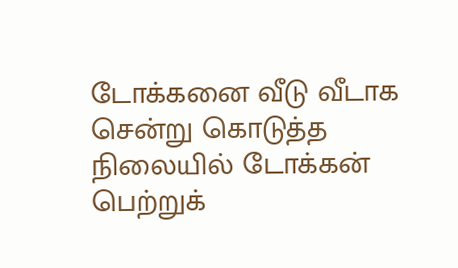டோக்கனை வீடு வீடாக சென்று கொடுத்த நிலையில் டோக்கன் பெற்றுக்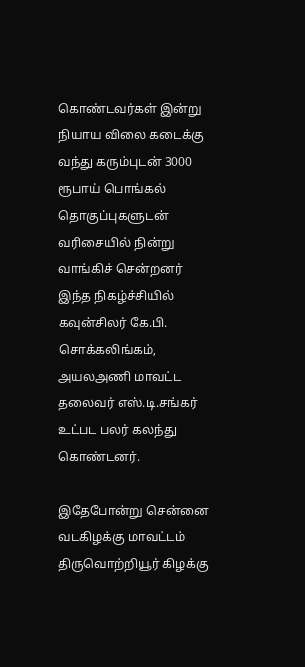கொண்டவர்கள் இன்று நியாய விலை கடைக்கு வந்து கரும்புடன் 3000 ரூபாய் பொங்கல் தொகுப்புகளுடன் வரிசையில் நின்று வாங்கிச் சென்றனர் இந்த நிகழ்ச்சியில் கவுன்சிலர் கே.பி. சொக்கலிங்கம், அயலஅணி மாவட்ட தலைவர் எஸ்.டி.சங்கர் உட்பட பலர் கலந்து கொண்டனர்.

இதேபோன்று சென்னை வடகிழக்கு மாவட்டம் திருவொற்றியூர் கிழக்கு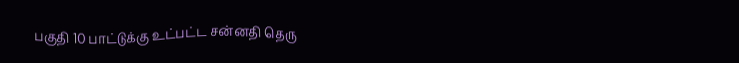பகுதி 10 பாட்டுக்கு உட்பட்ட சன்னதி தெரு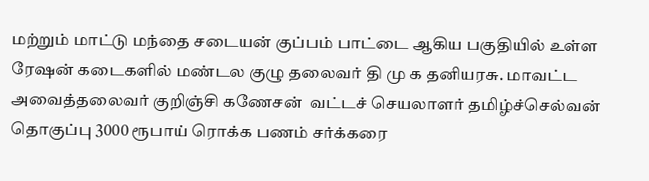மற்றும் மாட்டு மந்தை சடையன் குப்பம் பாட்டை ஆகிய பகுதியில் உள்ள ரேஷன் கடைகளில் மண்டல குழு தலைவர் தி மு க தனியரசு. மாவட்ட அவைத்தலைவர் குறிஞ்சி கணேசன்  வட்டச் செயலாளர் தமிழ்ச்செல்வன்  தொகுப்பு 3000 ரூபாய் ரொக்க பணம் சர்க்கரை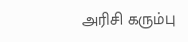அரிசி கரும்பு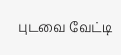புடவை வேட்டி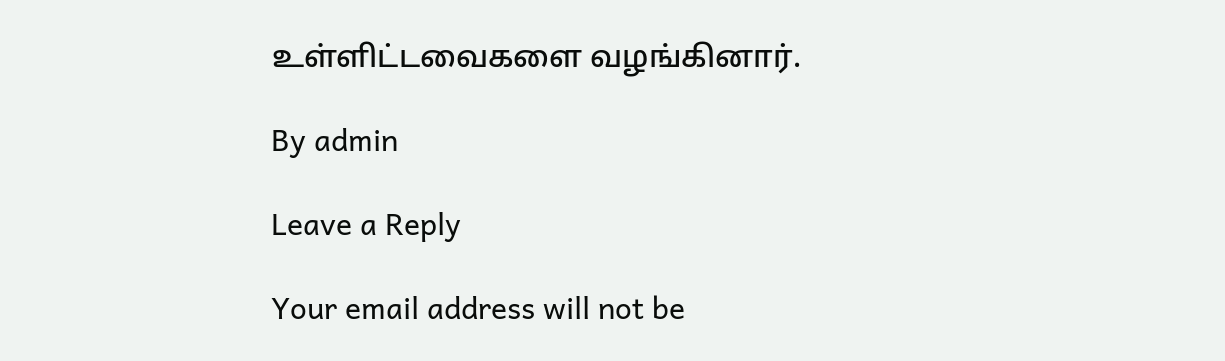உள்ளிட்டவைகளை வழங்கினார்.

By admin

Leave a Reply

Your email address will not be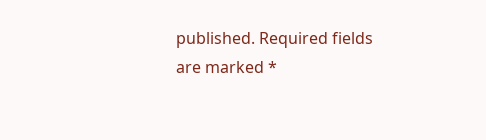published. Required fields are marked *